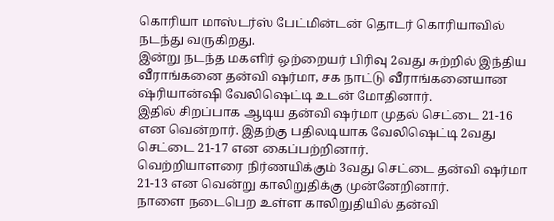கொரியா மாஸ்டர்ஸ் பேட்மின்டன் தொடர் கொரியாவில் நடந்து வருகிறது.
இன்று நடந்த மகளிர் ஒற்றையர் பிரிவு 2வது சுற்றில் இந்திய வீராங்கனை தன்வி ஷர்மா, சக நாட்டு வீராங்கனையான ஷ்ரியான்ஷி வேலிஷெட்டி உடன் மோதினார்.
இதில் சிறப்பாக ஆடிய தன்வி ஷர்மா முதல் செட்டை 21-16 என வென்றார். இதற்கு பதிலடியாக வேலிஷெட்டி 2வது செட்டை 21-17 என கைப்பற்றினார்.
வெற்றியாளரை நிர்ணயிக்கும் 3வது செட்டை தன்வி ஷர்மா 21-13 என வென்று காலிறுதிக்கு முன்னேறினார்.
நாளை நடைபெற உள்ள காலிறுதியில் தன்வி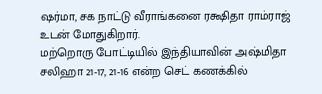ஷர்மா, சக நாட்டு வீராங்கனை ரக்ஷிதா ராம்ராஜ் உடன் மோதுகிறார்.
மற்றொரு போட்டியில் இந்தியாவின் அஷ்மிதா சலிஹா 21-17, 21-16 என்ற செட் கணக்கில்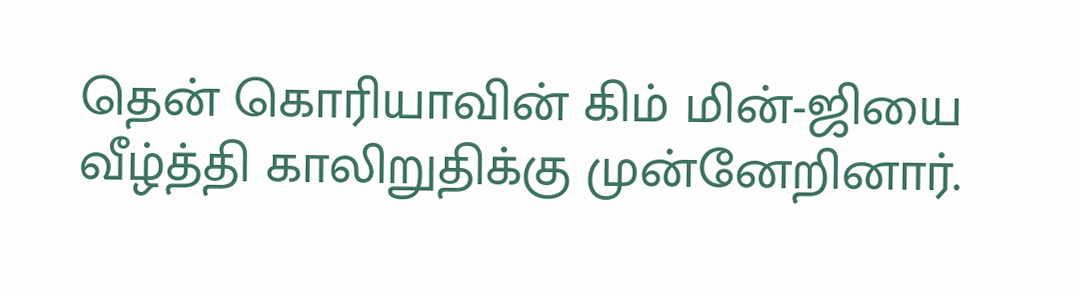தென் கொரியாவின் கிம் மின்-ஜியை வீழ்த்தி காலிறுதிக்கு முன்னேறினார்.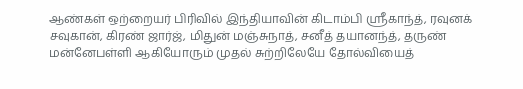ஆண்கள் ஒற்றையர் பிரிவில் இந்தியாவின் கிடாம்பி ஸ்ரீகாந்த், ரவுனக் சவுகான், கிரண் ஜார்ஜ், மிதுன் மஞ்சுநாத், சனீத் தயானந்த், தருண் மன்னேபள்ளி ஆகியோரும் முதல் சுற்றிலேயே தோல்வியைத்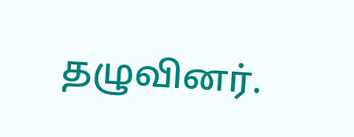தழுவினர்.